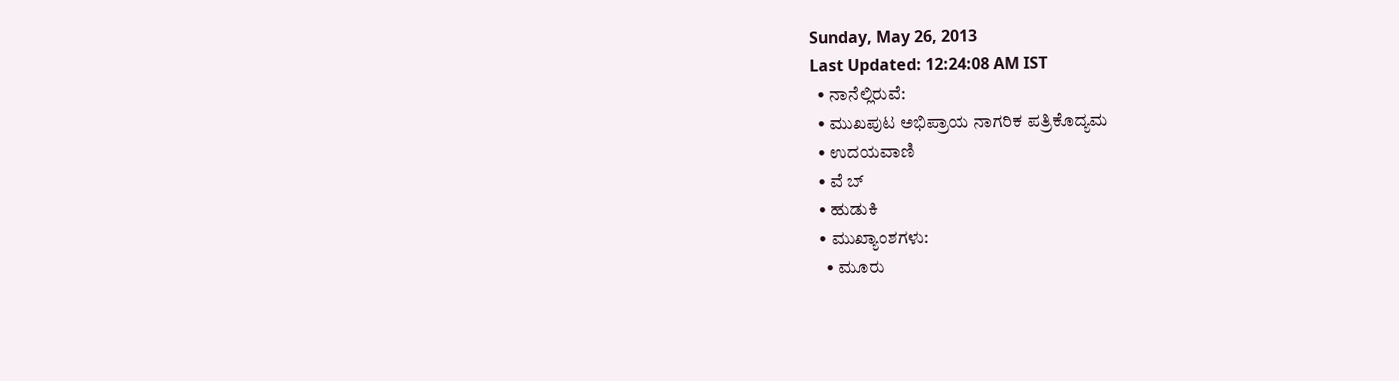Sunday, May 26, 2013
Last Updated: 12:24:08 AM IST
  • ನಾನೆಲ್ಲಿರುವೆ:
  • ಮುಖಪುಟ ಅಭಿಪ್ರಾಯ ನಾಗರಿಕ ಪತ್ರಿಕೊದ್ಯಮ
  • ಉದಯವಾಣಿ
  • ವೆ ಬ್
  • ಹುಡುಕಿ
  • ಮುಖ್ಯಾಂಶಗಳು:
    • ಮೂರು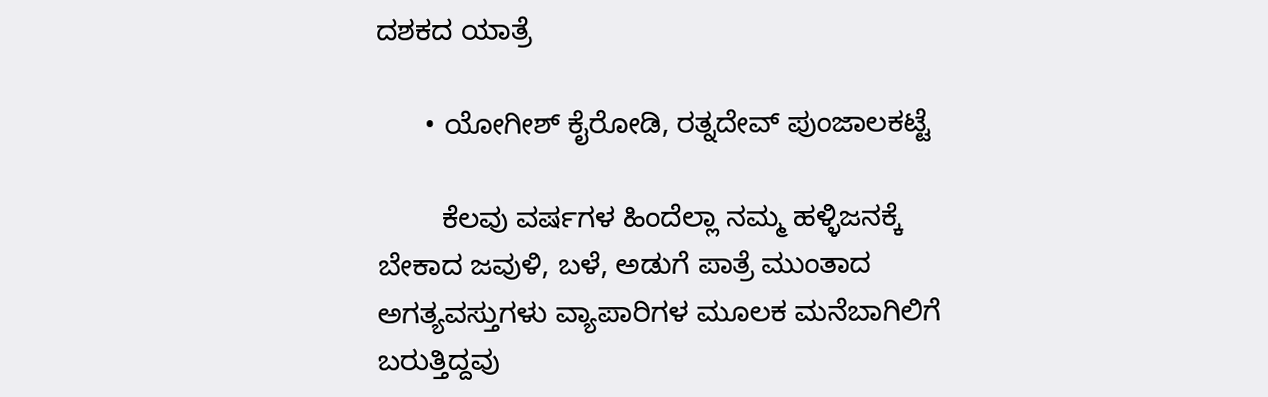ದಶಕದ ಯಾತ್ರೆ

      • ಯೋಗೀಶ್‌ ಕೈರೋಡಿ, ರತ್ನದೇವ್‌ ಪುಂಜಾಲಕಟ್ಟೆ

        ಕೆಲವು ವರ್ಷಗಳ ಹಿಂದೆಲ್ಲಾ ನಮ್ಮ ಹಳ್ಳಿಜನಕ್ಕೆ ಬೇಕಾದ ಜವುಳಿ, ಬಳೆ, ಅಡುಗೆ ಪಾತ್ರೆ ಮುಂತಾದ ಅಗತ್ಯವಸ್ತುಗಳು ವ್ಯಾಪಾರಿಗಳ ಮೂಲಕ ಮನೆಬಾಗಿಲಿಗೆ ಬರುತ್ತಿದ್ದವು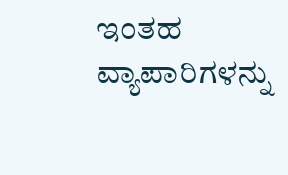ಇಂತಹ ವ್ಯಾಪಾರಿಗಳನ್ನು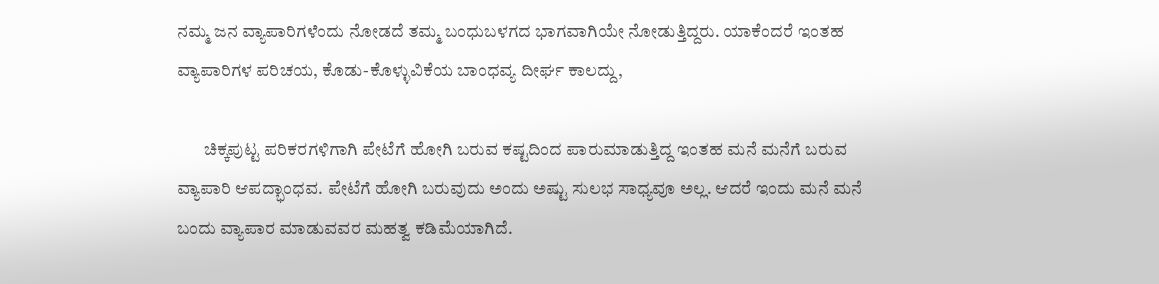ನಮ್ಮ ಜನ ವ್ಯಾಪಾರಿಗಳೆಂದು ನೋಡದೆ ತಮ್ಮ ಬಂಧುಬಳಗದ ಭಾಗವಾಗಿಯೇ ನೋಡುತ್ತಿದ್ದರು. ಯಾಕೆಂದರೆ ಇಂತಹ ವ್ಯಾಪಾರಿಗಳ ಪರಿಚಯ, ಕೊಡು-ಕೊಳ್ಳುವಿಕೆಯ ಬಾಂಧವ್ಯ ದೀರ್ಘ‌ ಕಾಲದ್ದು,

        ಚಿಕ್ಕಪುಟ್ಟ ಪರಿಕರಗಳಿಗಾಗಿ ಪೇಟೆಗೆ ಹೋಗಿ ಬರುವ ಕಷ್ಟದಿಂದ ಪಾರುಮಾಡುತ್ತಿದ್ದ ಇಂತಹ ಮನೆ ಮನೆಗೆ ಬರುವ ವ್ಯಾಪಾರಿ ಆಪದ್ಭಾಂಧವ. ಪೇಟೆಗೆ ಹೋಗಿ ಬರುವುದು ಅಂದು ಅಷ್ಟು ಸುಲಭ ಸಾಧ್ಯವೂ ಅಲ್ಲ. ಆದರೆ ಇಂದು ಮನೆ ಮನೆ ಬಂದು ವ್ಯಾಪಾರ ಮಾಡುವವರ ಮಹತ್ವ ಕಡಿಮೆಯಾಗಿದೆ.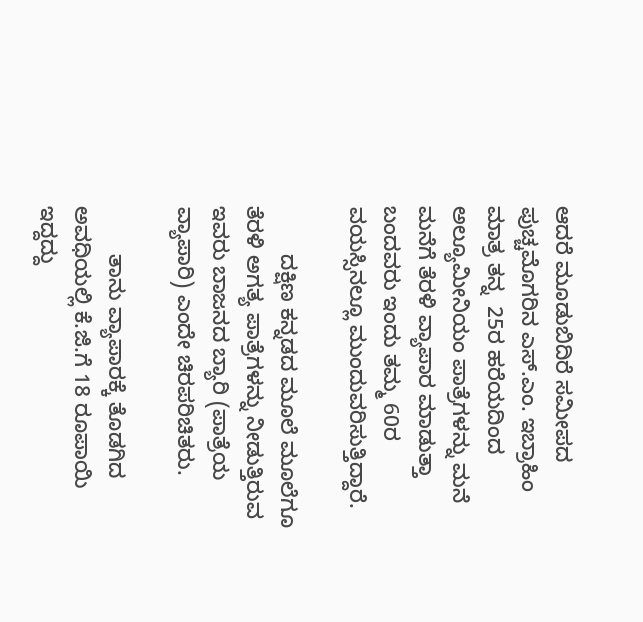ಆದರೆ ಮೂಡುಬಿದಿರೆ ಸಮೀಪದ ಪುಚ್ಚಮೊಗರಿನ ಎಸ್‌.ಎಂ. ಇಬ್ರಾಹಿಂ ಮಾತ್ರ ತನ್ನ  25ರ ಹರೆಯದಿಂದ ಅಲ್ಯೂಮೀನಿಯಂ ಪಾತ್ರೆಗಳನ್ನು ಮನೆ ಮನೆಗೆ ತೆರಳಿ ವ್ಯಾಪಾರ ಮಾಡುತ್ತಾ ಬಂದವರು ಇಂದು ತಮ್ಮ 60ರ ವಯಸ್ಸಿನಲ್ಲೂ ಮುಂದುವರಿಸುತ್ತಿದ್ದಾರೆ.

        ದಕ್ಷಿಣ ಕನ್ನಡದ ಮೂಲೆ ಮೂಲೆಗೂ ತೆರಳಿ ಅಗತ್ಯ ಪಾತ್ರೆಗಳನ್ನು ನೀಡುತ್ತಿರುವ ಇವರು ಬಾಜನದ ಬ್ಯಾರಿ (ಪಾತ್ರೆಯ ವ್ಯಾಪಾರಿ) ಎಂದೇ ಚಿರಪರಿಚಿತರು.

        ತಾನು ವ್ಯಾಪಾರಕ್ಕೆ ತೊಡಗಿದ ಅವಧಿಯಲ್ಲಿ ಕೆ.ಜಿ.ಗೆ 18 ರೂಪಾಯಿ ಇದ್ದದ್ದು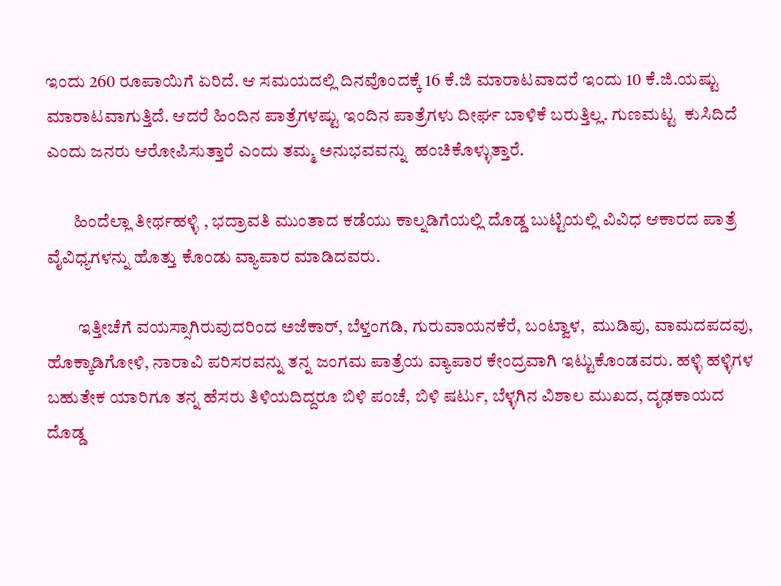ಇಂದು 260 ರೂಪಾಯಿಗೆ ಏರಿದೆ. ಆ ಸಮಯದಲ್ಲಿ ದಿನವೊಂದಕ್ಕೆ 16 ಕೆ.ಜಿ ಮಾರಾಟವಾದರೆ ಇಂದು 10 ಕೆ.ಜಿ.ಯಷ್ಟು ಮಾರಾಟವಾಗುತ್ತಿದೆ. ಆದರೆ ಹಿಂದಿನ ಪಾತ್ರೆಗಳಷ್ಟು ಇಂದಿನ ಪಾತ್ರೆಗಳು ದೀರ್ಘ‌ ಬಾಳಿಕೆ ಬರುತ್ತಿಲ್ಲ. ಗುಣಮಟ್ಟ  ಕುಸಿದಿದೆ ಎಂದು ಜನರು ಆರೋಪಿಸುತ್ತಾರೆ ಎಂದು ತಮ್ಮ ಅನುಭವವನ್ನು  ಹಂಚಿಕೊಳ್ಳುತ್ತಾರೆ.

        ಹಿಂದೆಲ್ಲಾ ತೀರ್ಥಹಳ್ಳಿ , ಭದ್ರಾವತಿ ಮುಂತಾದ ಕಡೆಯು ಕಾಲ್ನಡಿಗೆಯಲ್ಲಿ ದೊಡ್ಡ ಬುಟ್ಟಿಯಲ್ಲಿ ವಿವಿಧ ಆಕಾರದ ಪಾತ್ರೆ ವೈವಿಧ್ಯಗಳನ್ನು ಹೊತ್ತು ಕೊಂಡು ವ್ಯಾಪಾರ ಮಾಡಿದವರು.

         ಇತ್ತೀಚೆಗೆ ವಯಸ್ಸಾಗಿರುವುದರಿಂದ ಅಜೆಕಾರ್‌, ಬೆಳ್ತಂಗಡಿ, ಗುರುವಾಯನಕೆರೆ, ಬಂಟ್ವಾಳ,  ಮುಡಿಪು, ವಾಮದಪದವು, ಹೊಕ್ಕಾಡಿಗೋಳಿ, ನಾರಾವಿ ಪರಿಸರವನ್ನು ತನ್ನ ಜಂಗಮ ಪಾತ್ರೆಯ ವ್ಯಾಪಾರ ಕೇಂದ್ರವಾಗಿ ಇಟ್ಟುಕೊಂಡವರು. ಹಳ್ಳಿ ಹಳ್ಳಿಗಳ  ಬಹುತೇಕ ಯಾರಿಗೂ ತನ್ನ ಹೆಸರು ತಿಳಿಯದಿದ್ದರೂ ಬಿಳಿ ಪಂಚೆ, ಬಿಳಿ ಷರ್ಟು, ಬೆಳ್ಳಗಿನ ವಿಶಾಲ ಮುಖದ, ದೃಢಕಾಯದ ದೊಡ್ಡ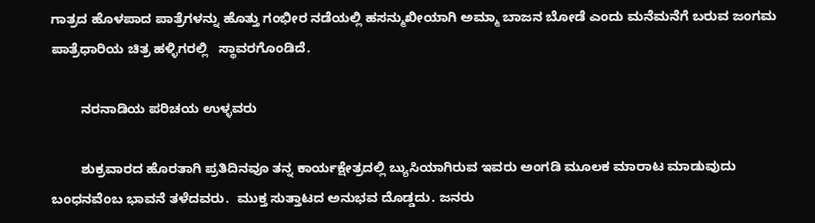ಗಾತ್ರದ ಹೊಳಪಾದ ಪಾತ್ರೆಗಳನ್ನು ಹೊತ್ತು ಗಂಭೀರ ನಡೆಯಲ್ಲಿ ಹಸನ್ಮುಖೀಯಾಗಿ ಅಮ್ಮಾ ಬಾಜನ ಬೋಡೆ ಎಂದು ಮನೆಮನೆಗೆ ಬರುವ ಜಂಗಮ ಪಾತ್ರೆಧಾರಿಯ ಚಿತ್ರ ಹಳ್ಳಿಗರಲ್ಲಿ   ಸ್ಥಾವರಗೊಂಡಿದೆ.

        ನರನಾಡಿಯ ಪರಿಚಯ ಉಳ್ಳವರು

        ಶುಕ್ರವಾರದ ಹೊರತಾಗಿ ಪ್ರತಿದಿನವೂ ತನ್ನ ಕಾರ್ಯಕ್ಷೇತ್ರದಲ್ಲಿ ಬ್ಯುಸಿಯಾಗಿರುವ ಇವರು ಅಂಗಡಿ ಮೂಲಕ ಮಾರಾಟ ಮಾಡುವುದು ಬಂಧನವೆಂಬ ಭಾವನೆ ತಳೆದವರು.  ಮುಕ್ತ ಸುತ್ತಾಟದ ಅನುಭವ ದೊಡ್ಡದು. ಜನರು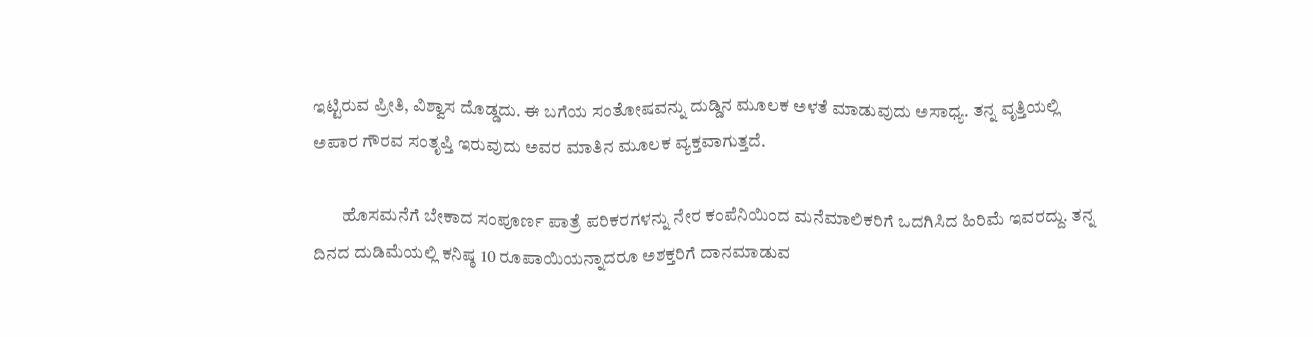ಇಟ್ಟಿರುವ ಪ್ರೀತಿ, ವಿಶ್ವಾಸ ದೊಡ್ಡದು. ಈ ಬಗೆಯ ಸಂತೋಷವನ್ನು ದುಡ್ಡಿನ ಮೂಲಕ ಅಳತೆ ಮಾಡುವುದು ಅಸಾಧ್ಯ. ತನ್ನ ವೃತ್ತಿಯಲ್ಲಿ ಅಪಾರ ಗೌರವ ಸಂತೃಪ್ತಿ ಇರುವುದು ಅವರ ಮಾತಿನ ಮೂಲಕ ವ್ಯಕ್ತವಾಗುತ್ತದೆ.

        ಹೊಸಮನೆಗೆ ಬೇಕಾದ ಸಂಪೂರ್ಣ ಪಾತ್ರೆ ಪರಿಕರಗಳನ್ನು ನೇರ ಕಂಪೆನಿಯಿಂದ ಮನೆಮಾಲಿಕರಿಗೆ ಒದಗಿಸಿದ ಹಿರಿಮೆ ಇವರದ್ದು. ತನ್ನ ದಿನದ ದುಡಿಮೆಯಲ್ಲಿ ಕನಿಷ್ಠ 10 ರೂಪಾಯಿಯನ್ನಾದರೂ ಅಶಕ್ತರಿಗೆ ದಾನಮಾಡುವ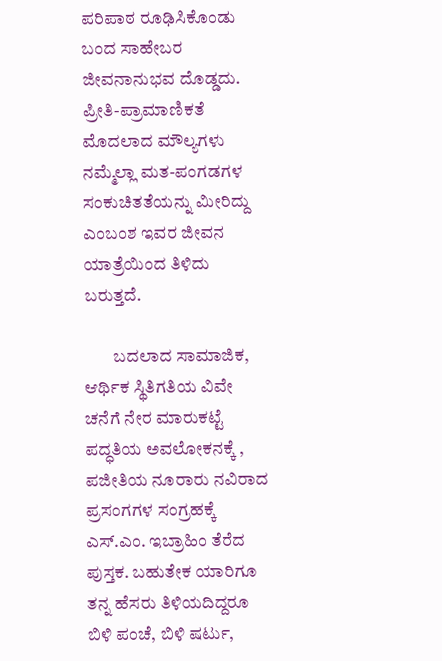ಪರಿಪಾಠ ರೂಢಿಸಿಕೊಂಡು ಬಂದ ಸಾಹೇಬರ ಜೀವನಾನುಭವ ದೊಡ್ಡದು. ಪ್ರೀತಿ-ಪ್ರಾಮಾಣಿಕತೆ ಮೊದಲಾದ ಮೌಲ್ಯಗಳು ನಮ್ಮೆಲ್ಲಾ ಮತ-ಪಂಗಡಗಳ ಸಂಕುಚಿತತೆಯನ್ನು ಮೀರಿದ್ದು ಎಂಬಂಶ ಇವರ ಜೀವನ ಯಾತ್ರೆಯಿಂದ ತಿಳಿದು ಬರುತ್ತದೆ.

        ಬದಲಾದ ಸಾಮಾಜಿಕ, ಆರ್ಥಿಕ ಸ್ಥಿತಿಗತಿಯ ವಿವೇ ಚನೆಗೆ ನೇರ ಮಾರುಕಟ್ಟೆ  ಪದ್ಧತಿಯ ಅವಲೋಕನಕ್ಕೆ , ಪಜೀತಿಯ ನೂರಾರು ನವಿರಾದ ಪ್ರಸಂಗಗಳ ಸಂಗ್ರಹಕ್ಕೆ ಎಸ್‌.ಎಂ. ಇಬ್ರಾಹಿಂ ತೆರೆದ ಪುಸ್ತಕ. ಬಹುತೇಕ ಯಾರಿಗೂ ತನ್ನ ಹೆಸರು ತಿಳಿಯದಿದ್ದರೂ ಬಿಳಿ ಪಂಚೆ, ಬಿಳಿ ಷರ್ಟು,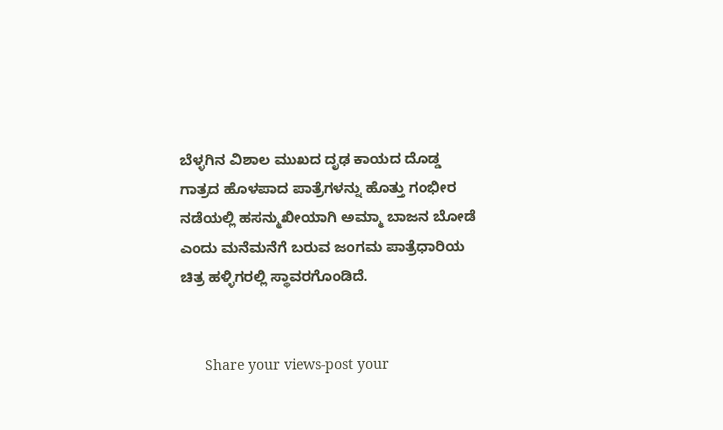ಬೆಳ್ಳಗಿನ ವಿಶಾಲ ಮುಖದ ದೃಢ ಕಾಯದ ದೊಡ್ಡ ಗಾತ್ರದ ಹೊಳಪಾದ ಪಾತ್ರೆಗಳನ್ನು ಹೊತ್ತು ಗಂಭೀರ ನಡೆಯಲ್ಲಿ ಹಸನ್ಮುಖೀಯಾಗಿ ಅಮ್ಮಾ ಬಾಜನ ಬೋಡೆ ಎಂದು ಮನೆಮನೆಗೆ ಬರುವ ಜಂಗಮ ಪಾತ್ರೆಧಾರಿಯ ಚಿತ್ರ ಹಳ್ಳಿಗರಲ್ಲಿ ಸ್ಥಾವರಗೊಂಡಿದೆ.


      Share your views-post your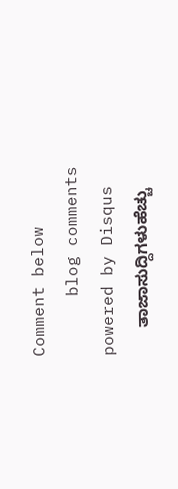Comment below
      blog comments powered by Disqus
      ತಾಜಾಸುದ್ದಿಗಳುಹೆಚ್ಚು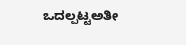ಒದಲ್ಪಟ್ಟಅತೀ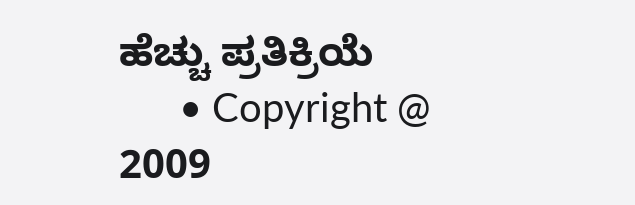ಹೆಚ್ಚು ಪ್ರತಿಕ್ರಿಯೆ
      • Copyright @ 2009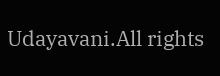Udayavani.All rights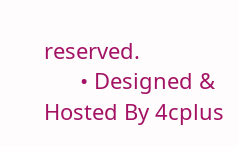reserved.
      • Designed & Hosted By 4cplus